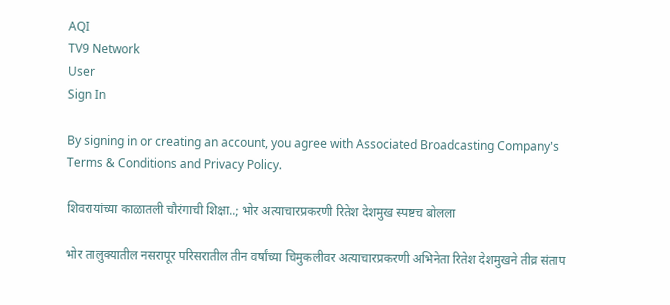AQI
TV9 Network
User
Sign In

By signing in or creating an account, you agree with Associated Broadcasting Company's Terms & Conditions and Privacy Policy.

शिवरायांच्या काळातली चौरंगाची शिक्षा..; भोर अत्याचारप्रकरणी रितेश देशमुख स्पष्टच बोलला

भोर तालुक्यातील नसरापूर परिसरातील तीन वर्षांच्या चिमुकलीवर अत्याचारप्रकरणी अभिनेता रितेश देशमुखने तीव्र संताप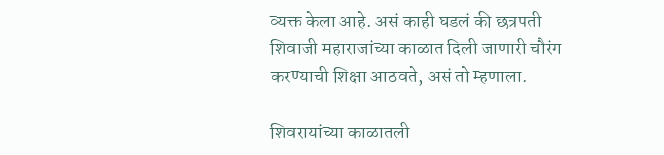व्यक्त केला आहे. असं काही घडलं की छत्रपती शिवाजी महाराजांच्या काळात दिली जाणारी चौरंग करण्याची शिक्षा आठवते, असं तो म्हणाला.

शिवरायांच्या काळातली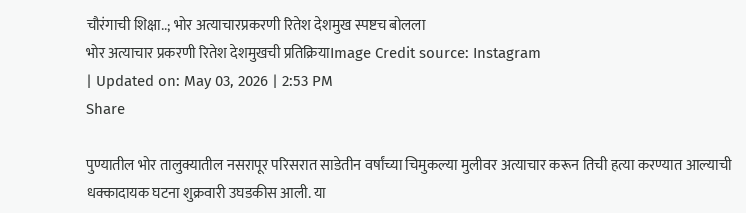चौरंगाची शिक्षा..; भोर अत्याचारप्रकरणी रितेश देशमुख स्पष्टच बोलला
भोर अत्याचार प्रकरणी रितेश देशमुखची प्रतिक्रियाImage Credit source: Instagram
| Updated on: May 03, 2026 | 2:53 PM
Share

पुण्यातील भोर तालुक्यातील नसरापूर परिसरात साडेतीन वर्षांच्या चिमुकल्या मुलीवर अत्याचार करून तिची हत्या करण्यात आल्याची धक्कादायक घटना शुक्रवारी उघडकीस आली. या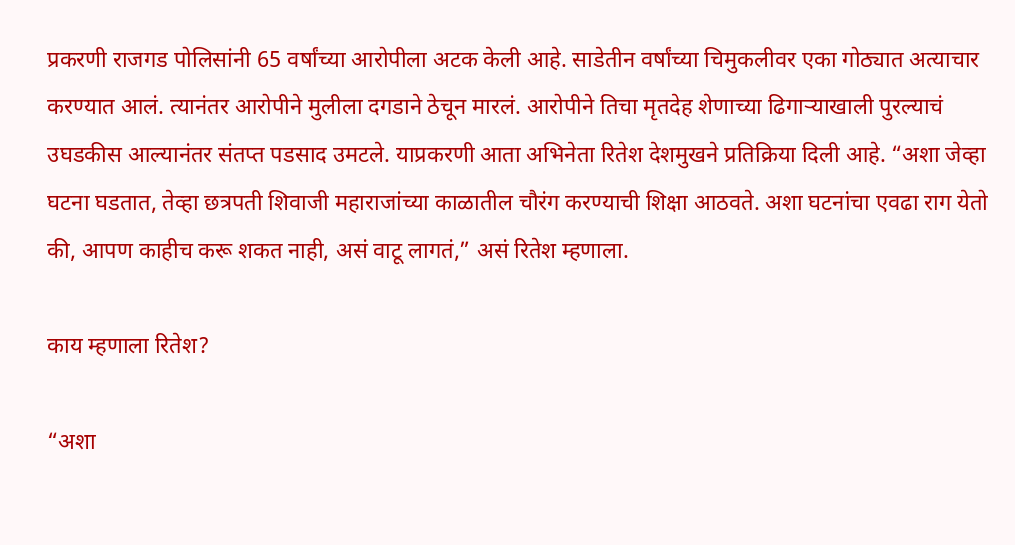प्रकरणी राजगड पोलिसांनी 65 वर्षांच्या आरोपीला अटक केली आहे. साडेतीन वर्षांच्या चिमुकलीवर एका गोठ्यात अत्याचार करण्यात आलं. त्यानंतर आरोपीने मुलीला दगडाने ठेचून मारलं. आरोपीने तिचा मृतदेह शेणाच्या ढिगाऱ्याखाली पुरल्याचं उघडकीस आल्यानंतर संतप्त पडसाद उमटले. याप्रकरणी आता अभिनेता रितेश देशमुखने प्रतिक्रिया दिली आहे. “अशा जेव्हा घटना घडतात, तेव्हा छत्रपती शिवाजी महाराजांच्या काळातील चौरंग करण्याची शिक्षा आठवते. अशा घटनांचा एवढा राग येतो की, आपण काहीच करू शकत नाही, असं वाटू लागतं,” असं रितेश म्हणाला.

काय म्हणाला रितेश?

“अशा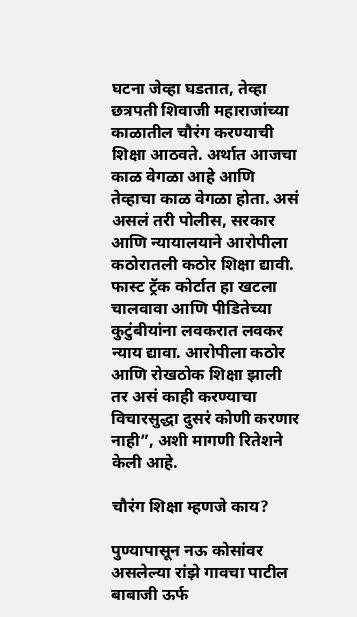घटना जेव्हा घडतात, तेव्हा छत्रपती शिवाजी महाराजांच्या काळातील चौरंग करण्याची शिक्षा आठवते. अर्थात आजचा काळ वेगळा आहे आणि तेव्हाचा काळ वेगळा होता. असं असलं तरी पोलीस, सरकार आणि न्यायालयाने आरोपीला कठोरातली कठोर शिक्षा द्यावी. फास्ट ट्रॅक कोर्टात हा खटला चालवावा आणि पीडितेच्या कुटुंबीयांना लवकरात लवकर न्याय द्यावा. आरोपीला कठोर आणि रोखठोक शिक्षा झाली तर असं काही करण्याचा विचारसुद्धा दुसरं कोणी करणार नाही”, अशी मागणी रितेशने केली आहे.

चौरंग शिक्षा म्हणजे काय?

पुण्यापासून नऊ कोसांवर असलेल्या रांझे गावचा पाटील बाबाजी ऊर्फ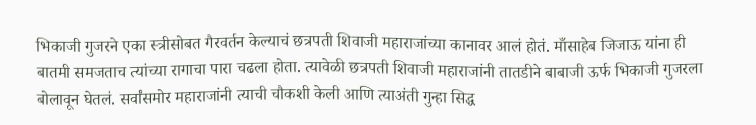भिकाजी गुजरने एका स्त्रीसोबत गैरवर्तन केल्याचं छत्रपती शिवाजी महाराजांच्या कानावर आलं होतं. माँसाहेब जिजाऊ यांना ही बातमी समजताच त्यांच्या रागाचा पारा चढला होता. त्यावेळी छत्रपती शिवाजी महाराजांनी तातडीने बाबाजी ऊर्फ भिकाजी गुजरला बोलावून घेतलं. सर्वांसमोर महाराजांनी त्याची चौकशी केली आणि त्याअंती गुन्हा सिद्ध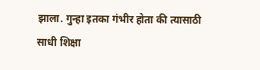झाला. गुन्हा इतका गंभीर होता की त्यासाठी साधी शिक्षा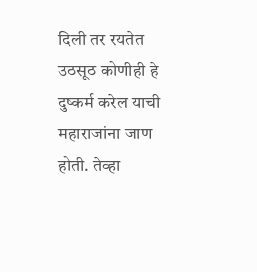दिली तर रयतेत उठसूठ कोणीही हे दुष्कर्म करेल याची महाराजांना जाण होती. तेव्हा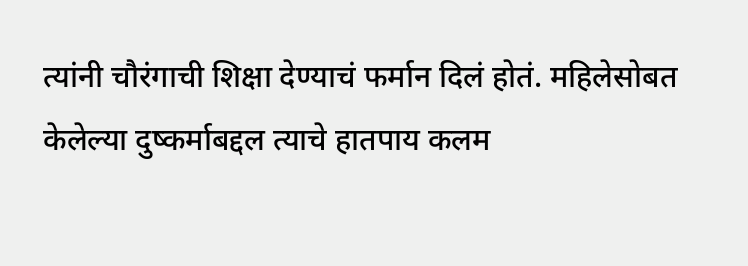त्यांनी चौरंगाची शिक्षा देण्याचं फर्मान दिलं होतं. महिलेसोबत केलेल्या दुष्कर्माबद्दल त्याचे हातपाय कलम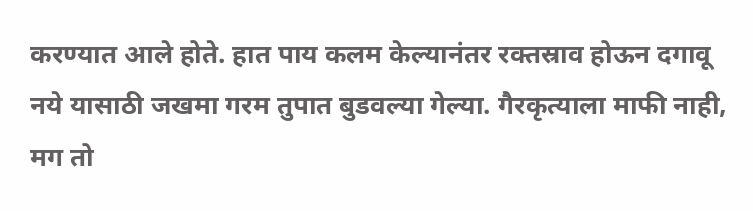करण्यात आले होते. हात पाय कलम केल्यानंतर रक्तस्राव होऊन दगावू नये यासाठी जखमा गरम तुपात बुडवल्या गेल्या. गैरकृत्याला माफी नाही, मग तो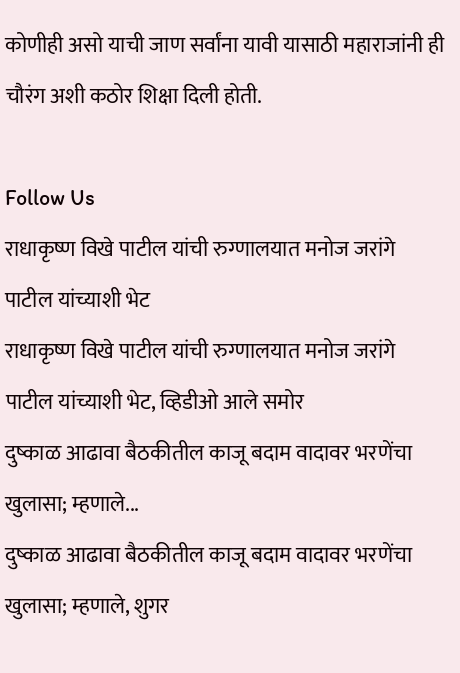कोणीही असो याची जाण सर्वांना यावी यासाठी महाराजांनी ही चौरंग अशी कठोर शिक्षा दिली होती.

Follow Us
राधाकृष्ण विखे पाटील यांची रुग्णालयात मनोज जरांगे पाटील यांच्याशी भेट
राधाकृष्ण विखे पाटील यांची रुग्णालयात मनोज जरांगे पाटील यांच्याशी भेट, व्हिडीओ आले समोर
दुष्काळ आढावा बैठकीतील काजू बदाम वादावर भरणेंचा खुलासा; म्हणाले...
दुष्काळ आढावा बैठकीतील काजू बदाम वादावर भरणेंचा खुलासा; म्हणाले, शुगर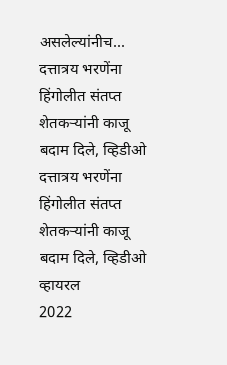असलेल्यांनीच...
दत्तात्रय भरणेंना हिंगोलीत संतप्त शेतकऱ्यांनी काजू बदाम दिले, व्हिडीओ
दत्तात्रय भरणेंना हिंगोलीत संतप्त शेतकऱ्यांनी काजू बदाम दिले, व्हिडीओ व्हायरल
2022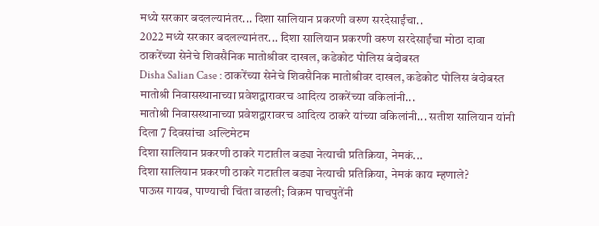मध्ये सरकार बदलल्यानंतर... दिशा सालियान प्रकरणी वरुण सरदेसाईंचा..
2022 मध्ये सरकार बदलल्यानंतर... दिशा सालियान प्रकरणी वरुण सरदेसाईंचा मोठा दावा
ठाकरेंच्या सेनेचे शिवसैनिक मातोश्रीवर दाखल, कडेकोट पोलिस बंदोबस्त
Disha Salian Case : ठाकरेंच्या सेनेचे शिवसैनिक मातोश्रीवर दाखल, कडेकोट पोलिस बंदोबस्त
मातोश्री निवासस्थानाच्या प्रवेशद्वारावरच आदित्य ठाकरेंच्या वकिलांनी...
मातोश्री निवासस्थानाच्या प्रवेशद्वारावरच आदित्य ठाकरे यांच्या वकिलांनी... सतीश सालियान यांनी दिला 7 दिवसांचा अल्टिमेटम
दिशा सालियान प्रकरणी ठाकरे गटातील बड्या नेत्याची प्रतिक्रिया, नेमकं...
दिशा सालियान प्रकरणी ठाकरे गटातील बड्या नेत्याची प्रतिक्रिया, नेमकं काय म्हणाले?
पाऊस गायब, पाण्याची चिंता वाढली; विक्रम पाचपुतेंनी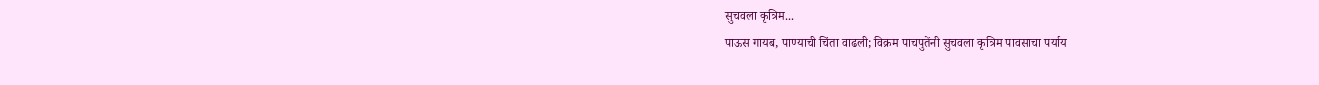सुचवला कृत्रिम...
पाऊस गायब, पाण्याची चिंता वाढली; विक्रम पाचपुतेंनी सुचवला कृत्रिम पावसाचा पर्याय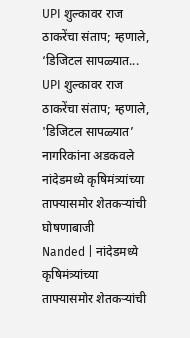UPI शुल्कावर राज ठाकरेंचा संताप; म्हणाले, ‘डिजिटल सापळ्यात...
UPI शुल्कावर राज ठाकरेंचा संताप; म्हणाले, 'डिजिटल सापळ्यात’ नागरिकांना अडकवले
नांदेडमध्ये कृषिमंत्र्यांच्या ताफ्यासमोर शेतकऱ्यांची घोषणाबाजी
Nanded | नांदेडमध्ये कृषिमंत्र्यांच्या ताफ्यासमोर शेतकऱ्यांची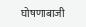घोषणाबाजी